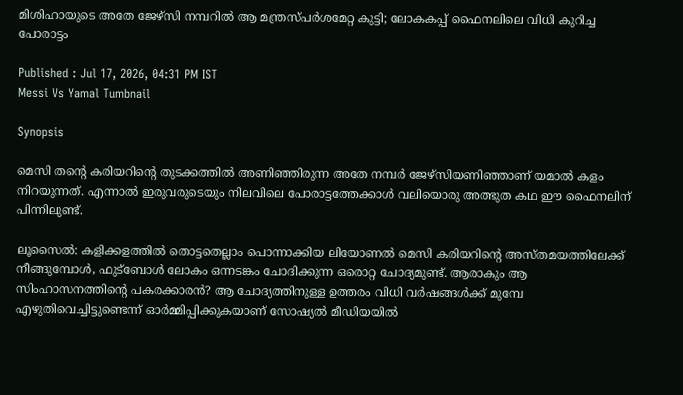മിശിഹായുടെ അതേ ജേഴ്സി നമ്പറിൽ ആ മന്ത്രസ്പർശമേറ്റ കുട്ടി; ലോകകപ്പ് ഫൈനലിലെ വിധി കുറിച്ച പോരാട്ടം

Published : Jul 17, 2026, 04:31 PM IST
Messi Vs Yamal Tumbnail

Synopsis

മെസി തന്‍റെ കരിയറിന്‍റെ തുടക്കത്തിൽ അണിഞ്ഞിരുന്ന അതേ നമ്പർ ജേഴ്സിയണിഞ്ഞാണ് യമാൽ കളം നിറയുന്നത്. എന്നാൽ ഇരുവരുടെയും നിലവിലെ പോരാട്ടത്തേക്കാൾ വലിയൊരു അത്ഭുത കഥ ഈ ഫൈനലിന് പിന്നിലുണ്ട്.

ലൂസൈൽ: കളിക്കളത്തിൽ തൊട്ടതെല്ലാം പൊന്നാക്കിയ ലിയോണൽ മെസി കരിയറിന്‍റെ അസ്തമയത്തിലേക്ക് നീങ്ങുമ്പോൾ, ഫുട്ബോൾ ലോകം ഒന്നടങ്കം ചോദിക്കുന്ന ഒരൊറ്റ ചോദ്യമുണ്ട്. ആരാകും ആ സിംഹാസനത്തിന്‍റെ പകരക്കാരൻ? ആ ചോദ്യത്തിനുള്ള ഉത്തരം വിധി വർഷങ്ങൾക്ക് മുമ്പേ എഴുതിവെച്ചിട്ടുണ്ടെന്ന് ഓർമ്മിപ്പിക്കുകയാണ് സോഷ്യൽ മീഡിയയിൽ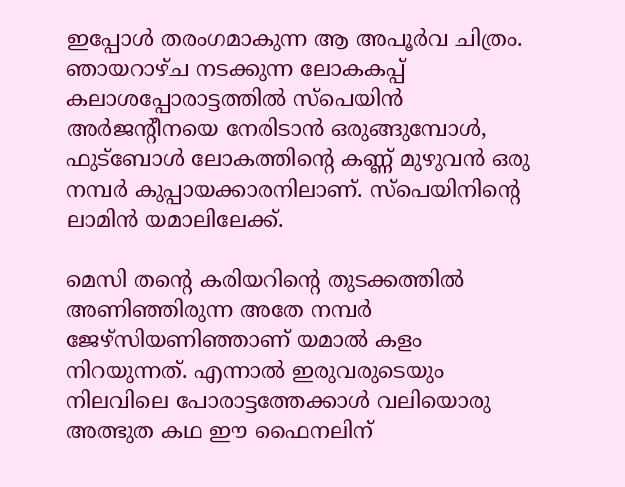ഇപ്പോൾ തരംഗമാകുന്ന ആ അപൂർവ ചിത്രം. ഞായറാഴ്ച നടക്കുന്ന ലോകകപ്പ് കലാശപ്പോരാട്ടത്തിൽ സ്പെയിൻ അർജന്‍റീനയെ നേരിടാൻ ഒരുങ്ങുമ്പോൾ, ഫുട്ബോൾ ലോകത്തിന്‍റെ കണ്ണ് മുഴുവൻ ഒരു നമ്പർ കുപ്പായക്കാരനിലാണ്. സ്പെയിനിന്‍റെ ലാമിൻ യമാലിലേക്ക്.

മെസി തന്‍റെ കരിയറിന്‍റെ തുടക്കത്തിൽ അണിഞ്ഞിരുന്ന അതേ നമ്പർ ജേഴ്സിയണിഞ്ഞാണ് യമാൽ കളം നിറയുന്നത്. എന്നാൽ ഇരുവരുടെയും നിലവിലെ പോരാട്ടത്തേക്കാൾ വലിയൊരു അത്ഭുത കഥ ഈ ഫൈനലിന്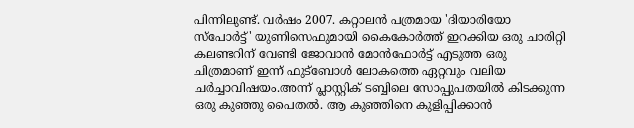പിന്നിലുണ്ട്. വർഷം 2007. കറ്റാലൻ പത്രമായ 'ദിയാരിയോ സ്പോർട്ട്' യുണിസെഫുമായി കൈകോർത്ത് ഇറക്കിയ ഒരു ചാരിറ്റി കലണ്ടറിന് വേണ്ടി ജോവാൻ മോൻഫോർട്ട് എടുത്ത ഒരു ചിത്രമാണ് ഇന്ന് ഫുട്ബോൾ ലോകത്തെ ഏറ്റവും വലിയ ചർച്ചാവിഷയം.അന്ന് പ്ലാസ്റ്റിക് ടബ്ബിലെ സോപ്പുപതയിൽ കിടക്കുന്ന ഒരു കുഞ്ഞു പൈതൽ. ആ കുഞ്ഞിനെ കുളിപ്പിക്കാൻ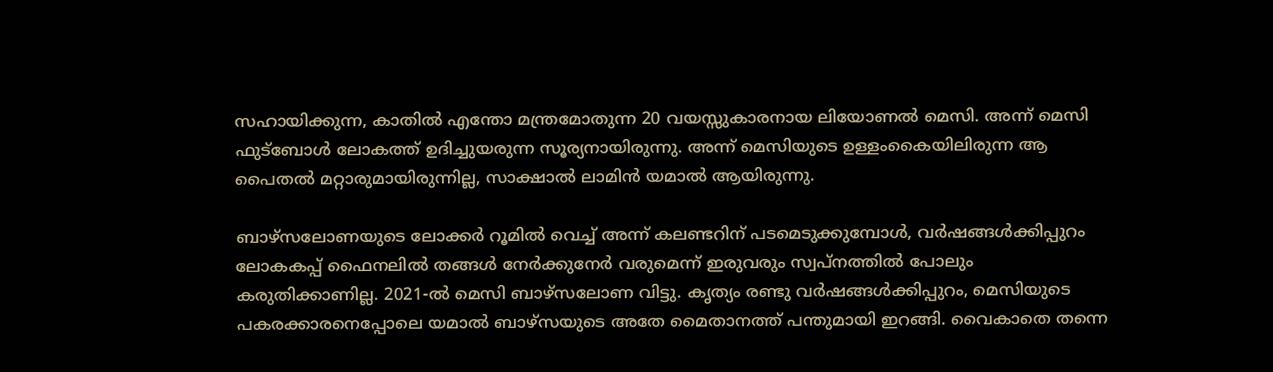സഹായിക്കുന്ന, കാതിൽ എന്തോ മന്ത്രമോതുന്ന 20 വയസ്സുകാരനായ ലിയോണൽ മെസി. അന്ന് മെസി ഫുട്ബോൾ ലോകത്ത് ഉദിച്ചുയരുന്ന സൂര്യനായിരുന്നു. അന്ന് മെസിയുടെ ഉള്ളംകൈയിലിരുന്ന ആ പൈതൽ മറ്റാരുമായിരുന്നില്ല, സാക്ഷാൽ ലാമിൻ യമാൽ ആയിരുന്നു.

ബാഴ്സലോണയുടെ ലോക്കർ റൂമിൽ വെച്ച് അന്ന് കലണ്ടറിന് പടമെടുക്കുമ്പോൾ, വർഷങ്ങൾക്കിപ്പുറം ലോകകപ്പ് ഫൈനലിൽ തങ്ങൾ നേർക്കുനേർ വരുമെന്ന് ഇരുവരും സ്വപ്നത്തിൽ പോലും കരുതിക്കാണില്ല. 2021-ൽ മെസി ബാഴ്സലോണ വിട്ടു. കൃത്യം രണ്ടു വർഷങ്ങൾക്കിപ്പുറം, മെസിയുടെ പകരക്കാരനെപ്പോലെ യമാൽ ബാഴ്സയുടെ അതേ മൈതാനത്ത് പന്തുമായി ഇറങ്ങി. വൈകാതെ തന്നെ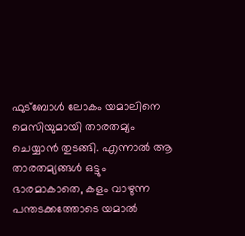ഫുട്ബോൾ ലോകം യമാലിനെ മെസിയുമായി താരതമ്യം ചെയ്യാൻ തുടങ്ങി. എന്നാൽ ആ താരതമ്യങ്ങൾ ഒട്ടും ഭാരമാകാതെ, കളം വാഴുന്ന പന്തടക്കത്തോടെ യമാൽ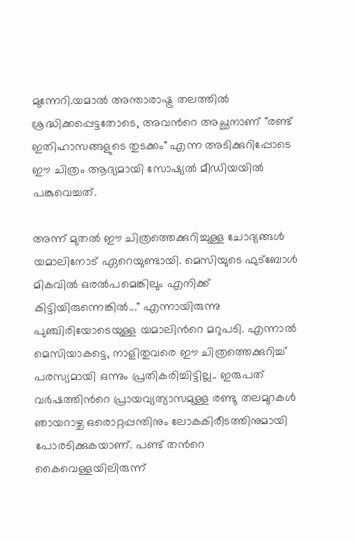മുന്നേറി.യമാൽ അന്താരാഷ്ട്ര തലത്തിൽ ശ്രദ്ധിക്കപ്പെട്ടതോടെ, അവന്‍റെ അച്ഛനാണ് "രണ്ട് ഇതിഹാസങ്ങളുടെ തുടക്കം" എന്ന അടിക്കുറിപ്പോടെ ഈ ചിത്രം ആദ്യമായി സോഷ്യൽ മീഡിയയിൽ പങ്കുവെച്ചത്.

അന്ന് മുതൽ ഈ ചിത്രത്തെക്കുറിച്ചുള്ള ചോദ്യങ്ങൾ യമാലിനോട് ഏറെയുണ്ടായി. മെസിയുടെ ഫുട്ബോൾ മികവിൽ ഒരൽപമെങ്കിലും എനിക്ക് കിട്ടിയിരുന്നെങ്കിൽ..." എന്നായിരുന്നു പുഞ്ചിരിയോടെയുള്ള യമാലിന്‍റെ മറുപടി. എന്നാൽ മെസിയാകട്ടെ, നാളിതുവരെ ഈ ചിത്രത്തെക്കുറിച്ച് പരസ്യമായി ഒന്നും പ്രതികരിച്ചിട്ടില്ല.. ഇരുപത് വർഷത്തിന്‍റെ പ്രായവ്യത്യാസമുള്ള രണ്ടു തലമുറകൾ ഞായറാഴ്ച ഒരൊറ്റപ്പന്തിനും ലോകകിരീടത്തിനുമായി പോരടിക്കുകയാണ്. പണ്ട് തന്‍റെ കൈവെള്ളയിലിരുന്ന്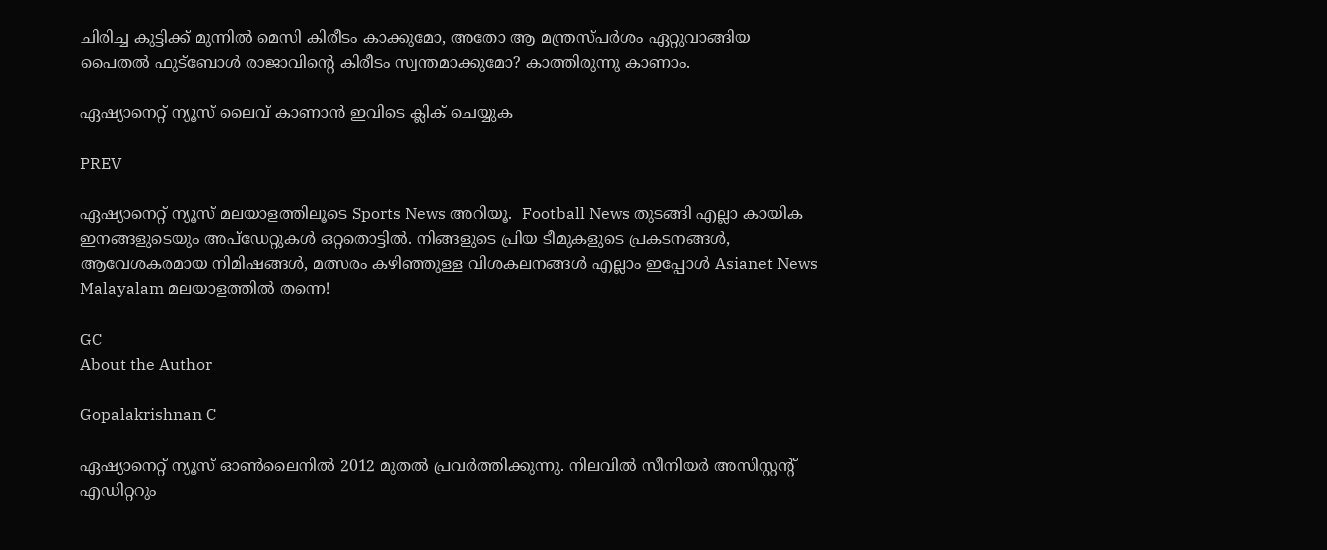ചിരിച്ച കുട്ടിക്ക് മുന്നിൽ മെസി കിരീടം കാക്കുമോ, അതോ ആ മന്ത്രസ്പർശം ഏറ്റുവാങ്ങിയ പൈതൽ ഫുട്ബോൾ രാജാവിന്‍റെ കിരീടം സ്വന്തമാക്കുമോ? കാത്തിരുന്നു കാണാം.

ഏഷ്യാനെറ്റ് ന്യൂസ് ലൈവ് കാണാന്‍ ഇവിടെ ക്ലിക് ചെയ്യുക

PREV

ഏഷ്യാനെറ്റ് ന്യൂസ് മലയാളത്തിലൂടെ Sports News അറിയൂ.  Football News തുടങ്ങി എല്ലാ കായിക ഇനങ്ങളുടെയും അപ്‌ഡേറ്റുകൾ ഒറ്റതൊട്ടിൽ. നിങ്ങളുടെ പ്രിയ ടീമുകളുടെ പ്രകടനങ്ങൾ, ആവേശകരമായ നിമിഷങ്ങൾ, മത്സരം കഴിഞ്ഞുള്ള വിശകലനങ്ങൾ എല്ലാം ഇപ്പോൾ Asianet News Malayalam മലയാളത്തിൽ തന്നെ!

GC
About the Author

Gopalakrishnan C

ഏഷ്യാനെറ്റ് ന്യൂസ് ഓണ്‍ലൈനില്‍ 2012 മുതല്‍ പ്രവര്‍ത്തിക്കുന്നു. നിലവില്‍ സീനിയര്‍ അസിസ്റ്റന്‍റ് എഡിറ്ററും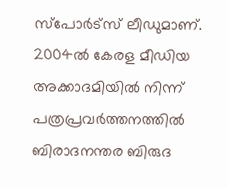സ്പോർട്സ് ലീഡുമാണ്. 2004ൽ കേരള മീഡിയ അക്കാദമിയില്‍ നിന്ന് പത്രപ്രവര്‍ത്തനത്തില്‍ ബിരാദനന്തര ബിരുദ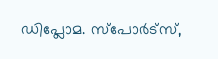ഡിപ്ലോമ. സ്പോര്‍ട്സ്,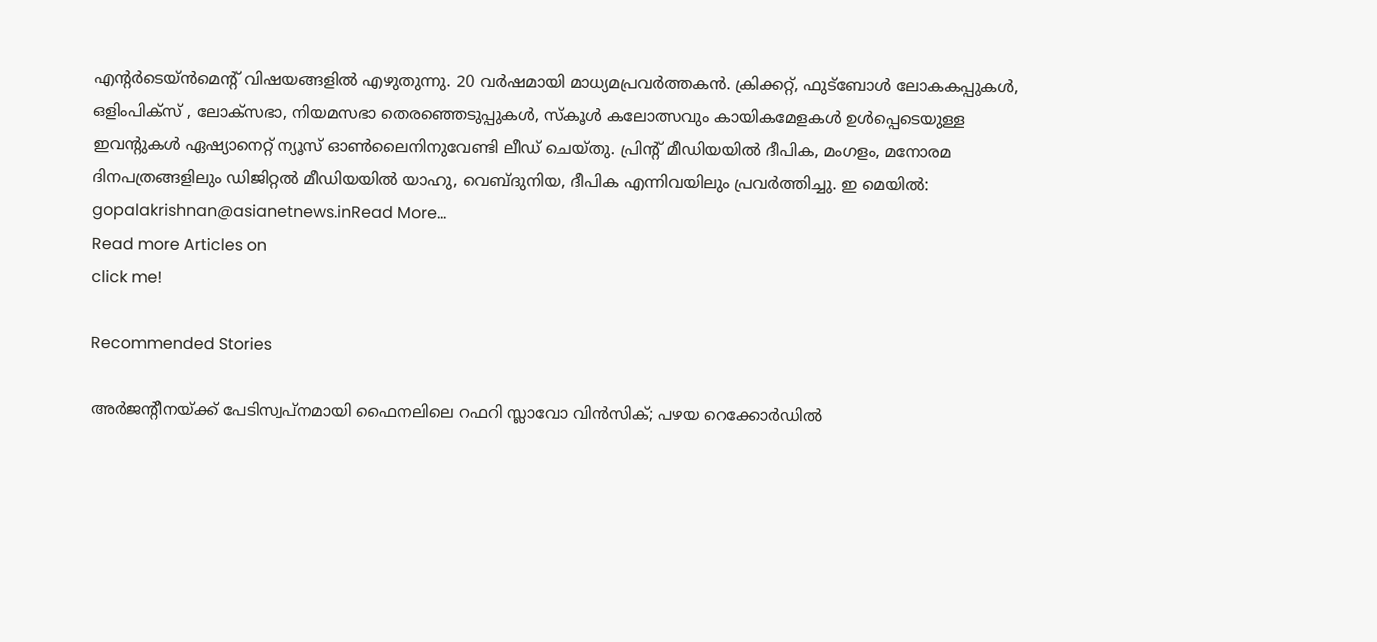എന്‍റര്‍ടെയ്ൻമെന്‍റ് വിഷയങ്ങളില്‍ എഴുതുന്നു. 20 വര്‍ഷമായി മാധ്യമപ്രവര്‍ത്തകൻ. ക്രിക്കറ്റ്, ഫുട്ബോള്‍ ലോകകപ്പുകൾ, ഒളിംപിക്സ് , ലോക്സഭാ, നിയമസഭാ തെരഞ്ഞെടുപ്പുകള്‍, സ്കൂള്‍ കലോത്സവും കായികമേളകള്‍ ഉള്‍പ്പെടെയുള്ള ഇവന്‍റുകള്‍ ഏഷ്യാനെറ്റ് ന്യൂസ് ഓണ്‍ലൈനിനുവേണ്ടി ലീഡ് ചെയ്തു. പ്രിന്‍റ് മീഡിയയില്‍ ദീപിക, മംഗളം, മനോരമ ദിനപത്രങ്ങളിലും ഡിജിറ്റൽ മീഡിയയില്‍ യാഹു, വെബ്ദുനിയ, ദീപിക എന്നിവയിലും പ്രവര്‍ത്തിച്ചു. ഇ മെയില്‍: gopalakrishnan@asianetnews.inRead More...
Read more Articles on
click me!

Recommended Stories

അര്‍ജന്റീനയ്ക്ക് പേടിസ്വപ്നമായി ഫൈനലിലെ റഫറി സ്ലാവോ വിന്‍സിക്; പഴയ റെക്കോര്‍ഡില്‍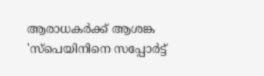ആരാധകര്‍ക്ക് ആശങ്ക
'സ്പെയിനിനെ സപ്പോർട്ട്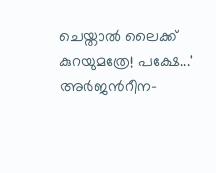ചെയ്താൽ ലൈക്ക് കുറയുമത്രേ! പക്ഷേ...' അര്‍ജന്‍റീന-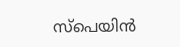സ്പെയിന്‍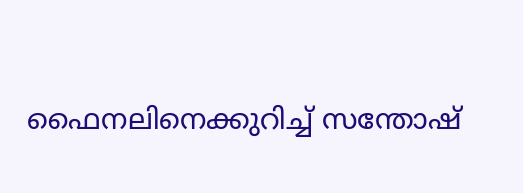ഫൈനലിനെക്കുറിച്ച് സന്തോഷ്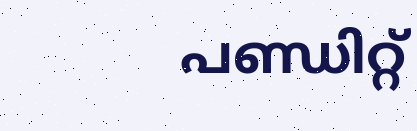പണ്ഡിറ്റ്